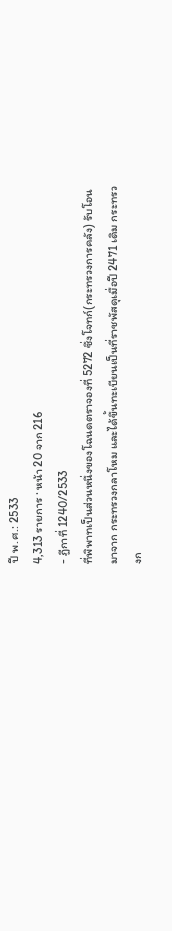ปี พ.ศ.: 2533
4,313 รายการ · หน้า 20 จาก 216
- ฎีกาที่ 1240/2533
ที่พิพาทเป็นส่วนหนึ่งของโฉนดตราจองที่ 5272 ซึ่งโจทก์(กระทรวงการคลัง) รับโอนมาจาก กระทรวงกลาโหม และได้ขึ้นทะเบียนเป็นที่ราชพัสดุเมื่อปี 2471 เดิม กระทรวงก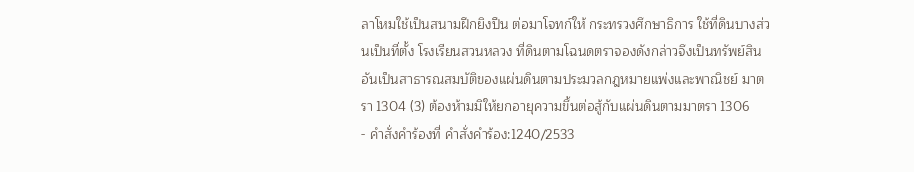ลาโหมใช้เป็นสนามฝึกยิงปืน ต่อมาโจทก์ให้ กระทรวงศึกษาธิการ ใช้ที่ดินบางส่วนเป็นที่ตั้ง โรงเรียนสวนหลวง ที่ดินตามโฉนดตราจองดังกล่าวจึงเป็นทรัพย์สินอันเป็นสาธารณสมบัติของแผ่นดินตามประมวลกฎหมายแพ่งและพาณิชย์ มาตรา 1304 (3) ต้องห้ามมิให้ยกอายุความขึ้นต่อสู้กับแผ่นดินตามมาตรา 1306
- คำสั่งคำร้องที่ คำสั่งคำร้อง:1240/2533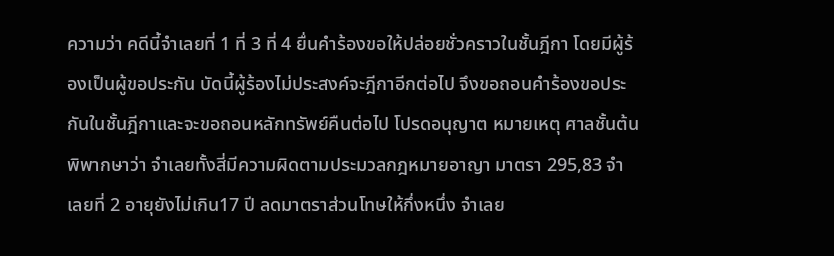ความว่า คดีนี้จำเลยที่ 1 ที่ 3 ที่ 4 ยื่นคำร้องขอให้ปล่อยชั่วคราวในชั้นฎีกา โดยมีผู้ร้องเป็นผู้ขอประกัน บัดนี้ผู้ร้องไม่ประสงค์จะฎีกาอีกต่อไป จึงขอถอนคำร้องขอประกันในชั้นฎีกาและจะขอถอนหลักทรัพย์คืนต่อไป โปรดอนุญาต หมายเหตุ ศาลชั้นต้นพิพากษาว่า จำเลยทั้งสี่มีความผิดตามประมวลกฎหมายอาญา มาตรา 295,83 จำเลยที่ 2 อายุยังไม่เกิน17 ปี ลดมาตราส่วนโทษให้กึ่งหนึ่ง จำเลย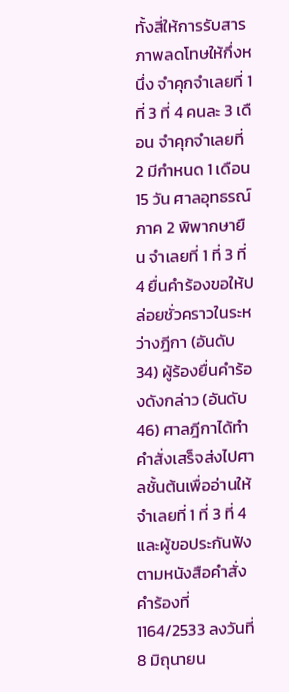ทั้งสี่ให้การรับสารภาพลดโทษให้กึ่งหนึ่ง จำคุกจำเลยที่ 1 ที่ 3 ที่ 4 คนละ 3 เดือน จำคุกจำเลยที่ 2 มีกำหนด 1 เดือน 15 วัน ศาลอุทธรณ์ภาค 2 พิพากษายืน จำเลยที่ 1 ที่ 3 ที่ 4 ยื่นคำร้องขอให้ปล่อยชั่วคราวในระหว่างฎีกา (อันดับ 34) ผู้ร้องยื่นคำร้องดังกล่าว (อันดับ 46) ศาลฎีกาได้ทำคำสั่งเสร็จส่งไปศาลชั้นต้นเพื่ออ่านให้จำเลยที่ 1 ที่ 3 ที่ 4 และผู้ขอประกันฟังตามหนังสือคำสั่งคำร้องที่1164/2533 ลงวันที่ 8 มิถุนายน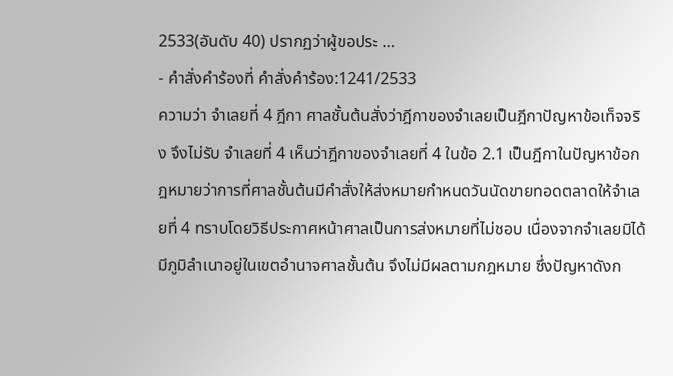2533(อันดับ 40) ปรากฏว่าผู้ขอประ …
- คำสั่งคำร้องที่ คำสั่งคำร้อง:1241/2533
ความว่า จำเลยที่ 4 ฎีกา ศาลชั้นต้นสั่งว่าฎีกาของจำเลยเป็นฎีกาปัญหาข้อเท็จจริง จึงไม่รับ จำเลยที่ 4 เห็นว่าฎีกาของจำเลยที่ 4 ในข้อ 2.1 เป็นฎีกาในปัญหาข้อกฎหมายว่าการที่ศาลชั้นต้นมีคำสั่งให้ส่งหมายกำหนดวันนัดขายทอดตลาดให้จำเลยที่ 4 ทราบโดยวิธีประกาศหน้าศาลเป็นการส่งหมายที่ไม่ชอบ เนื่องจากจำเลยมิได้มีภูมิลำเนาอยู่ในเขตอำนาจศาลชั้นต้น จึงไม่มีผลตามกฎหมาย ซึ่งปัญหาดังก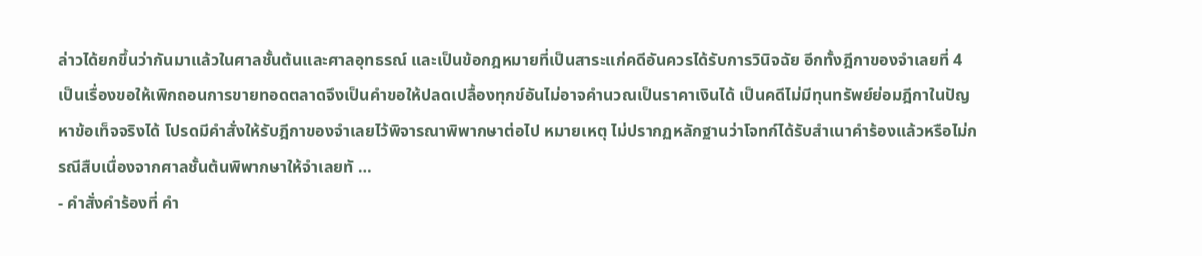ล่าวได้ยกขึ้นว่ากันมาแล้วในศาลชั้นต้นและศาลอุทธรณ์ และเป็นข้อกฎหมายที่เป็นสาระแก่คดีอันควรได้รับการวินิจฉัย อีกทั้งฎีกาของจำเลยที่ 4 เป็นเรื่องขอให้เพิกถอนการขายทอดตลาดจึงเป็นคำขอให้ปลดเปลื้องทุกข์อันไม่อาจคำนวณเป็นราคาเงินได้ เป็นคดีไม่มีทุนทรัพย์ย่อมฎีกาในปัญหาข้อเท็จจริงได้ โปรดมีคำสั่งให้รับฎีกาของจำเลยไว้พิจารณาพิพากษาต่อไป หมายเหตุ ไม่ปรากฏหลักฐานว่าโจทก์ได้รับสำเนาคำร้องแล้วหรือไม่กรณีสืบเนื่องจากศาลชั้นต้นพิพากษาให้จำเลยทั …
- คำสั่งคำร้องที่ คำ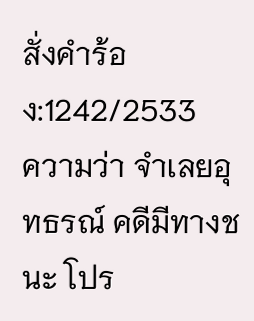สั่งคำร้อง:1242/2533
ความว่า จำเลยอุทธรณ์ คดีมีทางชนะ โปร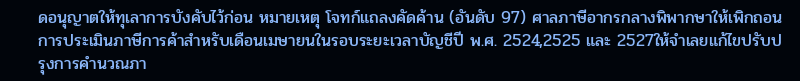ดอนุญาตให้ทุเลาการบังคับไว้ก่อน หมายเหตุ โจทก์แถลงคัดค้าน (อันดับ 97) ศาลภาษีอากรกลางพิพากษาให้เพิกถอนการประเมินภาษีการค้าสำหรับเดือนเมษายนในรอบระยะเวลาบัญชีปี พ.ศ. 2524,2525 และ 2527ให้จำเลยแก้ไขปรับปรุงการคำนวณภา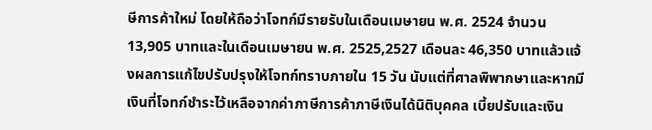ษีการค้าใหม่ โดยให้ถือว่าโจทก์มีรายรับในเดือนเมษายน พ.ศ. 2524 จำนวน 13,905 บาทและในเดือนเมษายน พ.ศ. 2525,2527 เดือนละ 46,350 บาทแล้วแจ้งผลการแก้ไขปรับปรุงให้โจทก์ทราบภายใน 15 วัน นับแต่ที่ศาลพิพากษาและหากมีเงินที่โจทก์ชำระไว้เหลือจากค่าภาษีการค้าภาษีเงินได้นิติบุคคล เบี้ยปรับและเงิน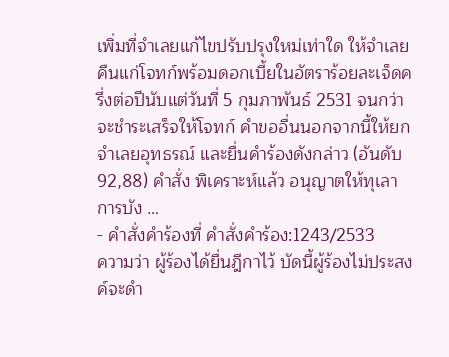เพิ่มที่จำเลยแก้ไขปรับปรุงใหม่เท่าใด ให้จำเลยคืนแก่โจทก์พร้อมดอกเบี้ยในอัตราร้อยละเจ็ดครึ่งต่อปีนับแต่วันที่ 5 กุมภาพันธ์ 2531 จนกว่าจะชำระเสร็จให้โจทก์ คำขออื่นนอกจากนี้ให้ยก จำเลยอุทธรณ์ และยื่นคำร้องดังกล่าว (อันดับ 92,88) คำสั่ง พิเคราะห์แล้ว อนุญาตให้ทุเลาการบัง …
- คำสั่งคำร้องที่ คำสั่งคำร้อง:1243/2533
ความว่า ผู้ร้องได้ยื่นฎีกาไว้ บัดนี้ผู้ร้องไม่ประสงค์จะดำ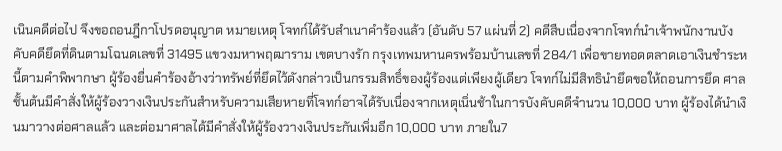เนินคดีต่อไป จึงขอถอนฎีกาโปรดอนุญาต หมายเหตุ โจทก์ได้รับสำเนาคำร้องแล้ว (อันดับ 57 แผ่นที่ 2) คดีสืบเนื่องจากโจทก์นำเจ้าพนักงานบังคับคดียึดที่ดินตามโฉนดเลขที่ 31495 แขวงมหาพฤฒาราม เขตบางรัก กรุงเทพมหานครพร้อมบ้านเลขที่ 284/1 เพื่อขายทอดตลาดเอาเงินชำระหนี้ตามคำพิพากษา ผู้ร้องยื่นคำร้องอ้างว่าทรัพย์ที่ยึดไว้ดังกล่าวเป็นกรรมสิทธิ์ของผู้ร้องแต่เพียงผู้เดียว โจทก์ไม่มีสิทธินำยึดขอให้ถอนการยึด ศาลชั้นต้นมีคำสั่งให้ผู้ร้องวางเงินประกันสำหรับความเสียหายที่โจทก์อาจได้รับเนื่องจากเหตุเนิ่นช้าในการบังคับคดีจำนวน 10,000 บาท ผู้ร้องได้นำเงินมาวางต่อศาลแล้ว และต่อมาศาลได้มีคำสั่งให้ผู้ร้องวางเงินประกันเพิ่มอีก 10,000 บาท ภายใน7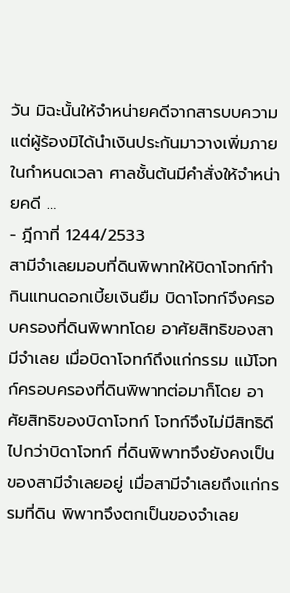วัน มิฉะนั้นให้จำหน่ายคดีจากสารบบความ แต่ผู้ร้องมิได้นำเงินประกันมาวางเพิ่มภายในกำหนดเวลา ศาลชั้นต้นมีคำสั่งให้จำหน่ายคดี …
- ฎีกาที่ 1244/2533
สามีจำเลยมอบที่ดินพิพาทให้บิดาโจทก์ทำกินแทนดอกเบี้ยเงินยืม บิดาโจทก์จึงครอบครองที่ดินพิพาทโดย อาศัยสิทธิของสามีจำเลย เมื่อบิดาโจทก์ถึงแก่กรรม แม้โจทก์ครอบครองที่ดินพิพาทต่อมาก็โดย อาศัยสิทธิของบิดาโจทก์ โจทก์จึงไม่มีสิทธิดี ไปกว่าบิดาโจทก์ ที่ดินพิพาทจึงยังคงเป็นของสามีจำเลยอยู่ เมื่อสามีจำเลยถึงแก่กรรมที่ดิน พิพาทจึงตกเป็นของจำเลย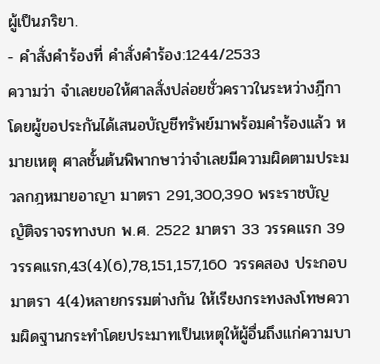ผู้เป็นภริยา.
- คำสั่งคำร้องที่ คำสั่งคำร้อง:1244/2533
ความว่า จำเลยขอให้ศาลสั่งปล่อยชั่วคราวในระหว่างฎีกาโดยผู้ขอประกันได้เสนอบัญชีทรัพย์มาพร้อมคำร้องแล้ว หมายเหตุ ศาลชั้นต้นพิพากษาว่าจำเลยมีความผิดตามประมวลกฎหมายอาญา มาตรา 291,300,390 พระราชบัญญัติจราจรทางบก พ.ศ. 2522 มาตรา 33 วรรคแรก 39 วรรคแรก,43(4)(6),78,151,157,160 วรรคสอง ประกอบมาตรา 4(4)หลายกรรมต่างกัน ให้เรียงกระทงลงโทษความผิดฐานกระทำโดยประมาทเป็นเหตุให้ผู้อื่นถึงแก่ความบา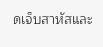ดเจ็บสาหัสและ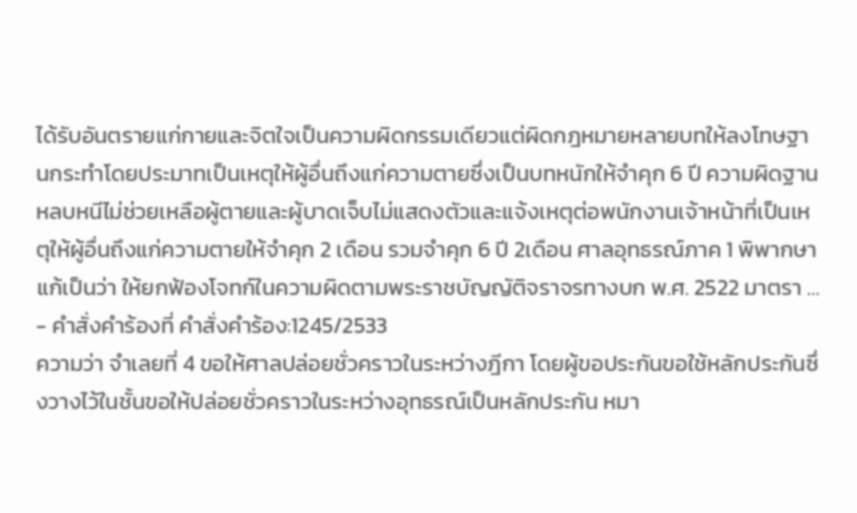ได้รับอันตรายแก่กายและจิตใจเป็นความผิดกรรมเดียวแต่ผิดกฎหมายหลายบทให้ลงโทษฐานกระทำโดยประมาทเป็นเหตุให้ผู้อื่นถึงแก่ความตายซึ่งเป็นบทหนักให้จำคุก 6 ปี ความผิดฐานหลบหนีไม่ช่วยเหลือผู้ตายและผู้บาดเจ็บไม่แสดงตัวและแจ้งเหตุต่อพนักงานเจ้าหน้าที่เป็นเหตุให้ผู้อื่นถึงแก่ความตายให้จำคุก 2 เดือน รวมจำคุก 6 ปี 2เดือน ศาลอุทธรณ์ภาค 1 พิพากษาแก้เป็นว่า ให้ยกฟ้องโจทก์ในความผิดตามพระราชบัญญัติจราจรทางบก พ.ศ. 2522 มาตรา …
- คำสั่งคำร้องที่ คำสั่งคำร้อง:1245/2533
ความว่า จำเลยที่ 4 ขอให้ศาลปล่อยชั่วคราวในระหว่างฎีกา โดยผู้ขอประกันขอใช้หลักประกันซึ่งวางไว้ในชั้นขอให้ปล่อยชั่วคราวในระหว่างอุทธรณ์เป็นหลักประกัน หมา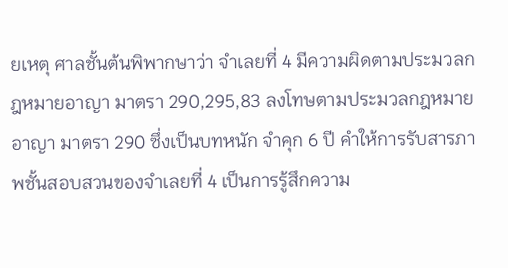ยเหตุ ศาลชั้นต้นพิพากษาว่า จำเลยที่ 4 มีความผิดตามประมวลกฎหมายอาญา มาตรา 290,295,83 ลงโทษตามประมวลกฎหมายอาญา มาตรา 290 ซึ่งเป็นบทหนัก จำคุก 6 ปี คำให้การรับสารภาพชั้นสอบสวนของจำเลยที่ 4 เป็นการรู้สึกความ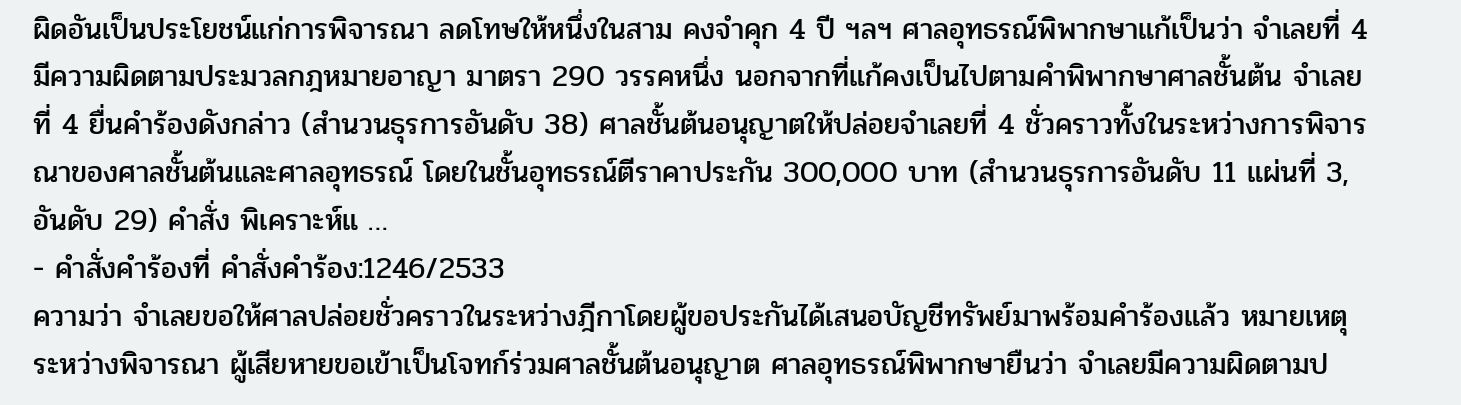ผิดอันเป็นประโยชน์แก่การพิจารณา ลดโทษให้หนึ่งในสาม คงจำคุก 4 ปี ฯลฯ ศาลอุทธรณ์พิพากษาแก้เป็นว่า จำเลยที่ 4 มีความผิดตามประมวลกฎหมายอาญา มาตรา 290 วรรคหนึ่ง นอกจากที่แก้คงเป็นไปตามคำพิพากษาศาลชั้นต้น จำเลยที่ 4 ยื่นคำร้องดังกล่าว (สำนวนธุรการอันดับ 38) ศาลชั้นต้นอนุญาตให้ปล่อยจำเลยที่ 4 ชั่วคราวทั้งในระหว่างการพิจารณาของศาลชั้นต้นและศาลอุทธรณ์ โดยในชั้นอุทธรณ์ตีราคาประกัน 300,000 บาท (สำนวนธุรการอันดับ 11 แผ่นที่ 3,อันดับ 29) คำสั่ง พิเคราะห์แ …
- คำสั่งคำร้องที่ คำสั่งคำร้อง:1246/2533
ความว่า จำเลยขอให้ศาลปล่อยชั่วคราวในระหว่างฎีกาโดยผู้ขอประกันได้เสนอบัญชีทรัพย์มาพร้อมคำร้องแล้ว หมายเหตุ ระหว่างพิจารณา ผู้เสียหายขอเข้าเป็นโจทก์ร่วมศาลชั้นต้นอนุญาต ศาลอุทธรณ์พิพากษายืนว่า จำเลยมีความผิดตามป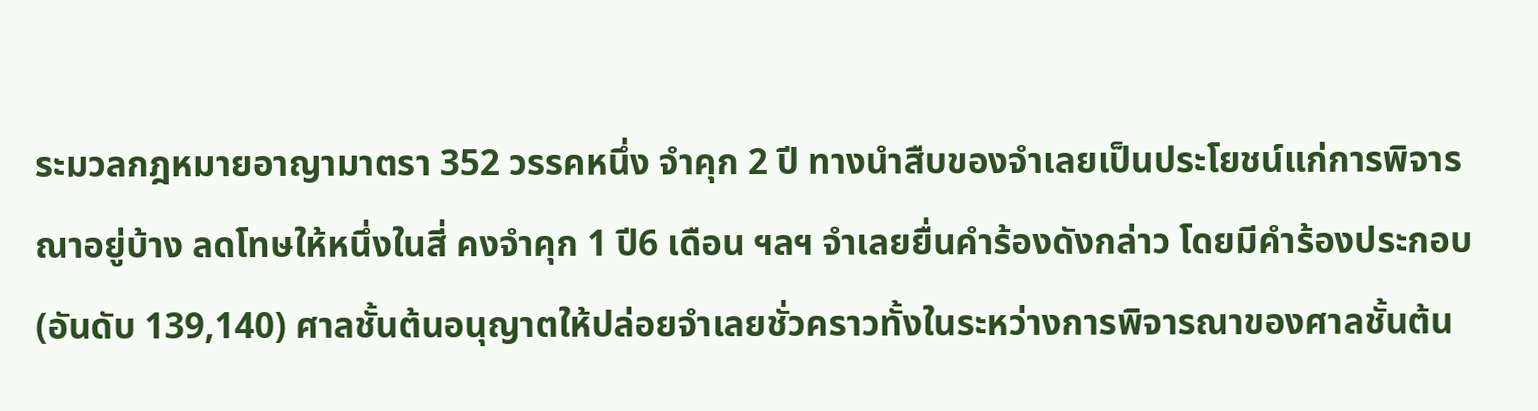ระมวลกฎหมายอาญามาตรา 352 วรรคหนึ่ง จำคุก 2 ปี ทางนำสืบของจำเลยเป็นประโยชน์แก่การพิจารณาอยู่บ้าง ลดโทษให้หนึ่งในสี่ คงจำคุก 1 ปี6 เดือน ฯลฯ จำเลยยื่นคำร้องดังกล่าว โดยมีคำร้องประกอบ (อันดับ 139,140) ศาลชั้นต้นอนุญาตให้ปล่อยจำเลยชั่วคราวทั้งในระหว่างการพิจารณาของศาลชั้นต้น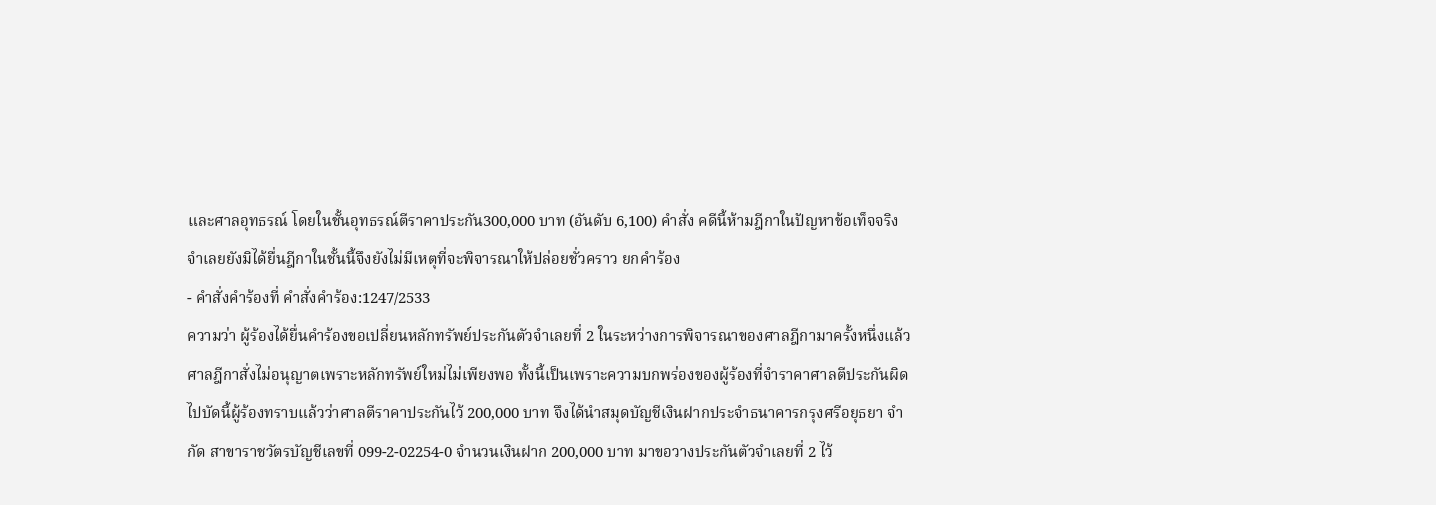และศาลอุทธรณ์ โดยในชั้นอุทธรณ์ตีราคาประกัน300,000 บาท (อันดับ 6,100) คำสั่ง คดีนี้ห้ามฎีกาในปัญหาข้อเท็จจริง จำเลยยังมิได้ยื่นฎีกาในชั้นนี้จึงยังไม่มีเหตุที่จะพิจารณาให้ปล่อยชั่วคราว ยกคำร้อง
- คำสั่งคำร้องที่ คำสั่งคำร้อง:1247/2533
ความว่า ผู้ร้องได้ยื่นคำร้องขอเปลี่ยนหลักทรัพย์ประกันตัวจำเลยที่ 2 ในระหว่างการพิจารณาของศาลฎีกามาครั้งหนึ่งแล้วศาลฎีกาสั่งไม่อนุญาตเพราะหลักทรัพย์ใหม่ไม่เพียงพอ ทั้งนี้เป็นเพราะความบกพร่องของผู้ร้องที่จำราคาศาลตีประกันผิดไปบัดนี้ผู้ร้องทราบแล้วว่าศาลตีราคาประกันไว้ 200,000 บาท จึงได้นำสมุดบัญชีเงินฝากประจำธนาคารกรุงศรีอยุธยา จำกัด สาขาราชวัตรบัญชีเลขที่ 099-2-02254-0 จำนวนเงินฝาก 200,000 บาท มาขอวางประกันตัวจำเลยที่ 2 ไว้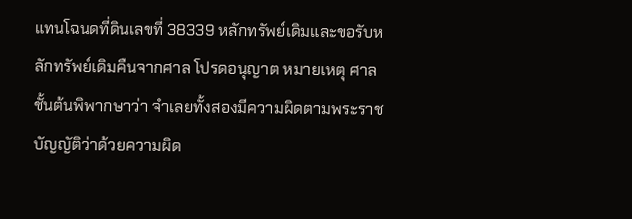แทนโฉนดที่ดินเลขที่ 38339 หลักทรัพย์เดิมและขอรับหลักทรัพย์เดิมคืนจากศาล โปรดอนุญาต หมายเหตุ ศาลชั้นต้นพิพากษาว่า จำเลยทั้งสองมีความผิดตามพระราชบัญญัติว่าด้วยความผิด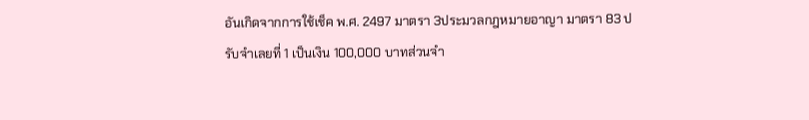อันเกิดจากการใช้เช็ค พ.ศ. 2497 มาตรา 3ประมวลกฎหมายอาญา มาตรา 83 ปรับจำเลยที่ 1 เป็นเงิน 100,000 บาทส่วนจำ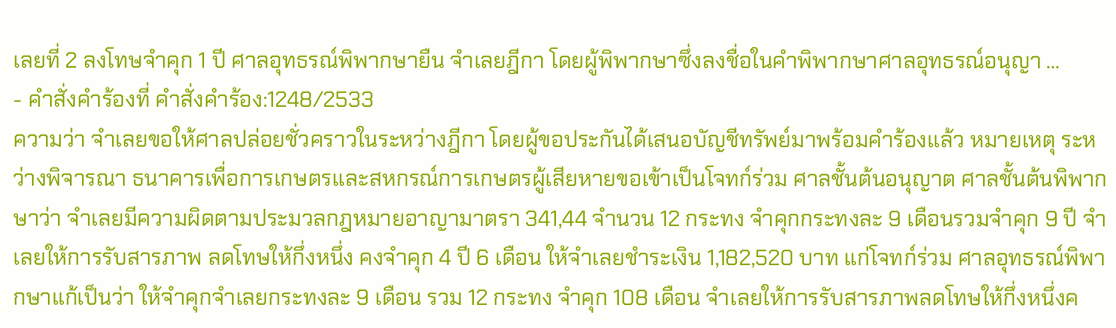เลยที่ 2 ลงโทษจำคุก 1 ปี ศาลอุทธรณ์พิพากษายืน จำเลยฎีกา โดยผู้พิพากษาซึ่งลงชื่อในคำพิพากษาศาลอุทธรณ์อนุญา …
- คำสั่งคำร้องที่ คำสั่งคำร้อง:1248/2533
ความว่า จำเลยขอให้ศาลปล่อยชั่วคราวในระหว่างฎีกา โดยผู้ขอประกันได้เสนอบัญชีทรัพย์มาพร้อมคำร้องแล้ว หมายเหตุ ระหว่างพิจารณา ธนาคารเพื่อการเกษตรและสหกรณ์การเกษตรผู้เสียหายขอเข้าเป็นโจทก์ร่วม ศาลชั้นต้นอนุญาต ศาลชั้นต้นพิพากษาว่า จำเลยมีความผิดตามประมวลกฎหมายอาญามาตรา 341,44 จำนวน 12 กระทง จำคุกกระทงละ 9 เดือนรวมจำคุก 9 ปี จำเลยให้การรับสารภาพ ลดโทษให้กึ่งหนึ่ง คงจำคุก 4 ปี 6 เดือน ให้จำเลยชำระเงิน 1,182,520 บาท แก่โจทก์ร่วม ศาลอุทธรณ์พิพากษาแก้เป็นว่า ให้จำคุกจำเลยกระทงละ 9 เดือน รวม 12 กระทง จำคุก 108 เดือน จำเลยให้การรับสารภาพลดโทษให้กึ่งหนึ่งค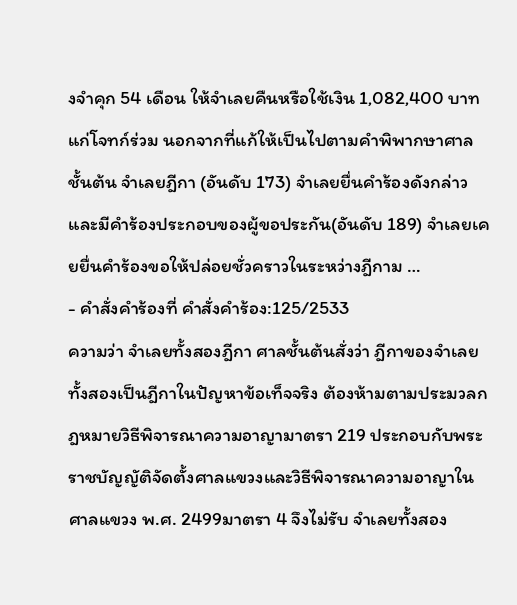งจำคุก 54 เดือน ให้จำเลยคืนหรือใช้เงิน 1,082,400 บาท แก่โจทก์ร่วม นอกจากที่แก้ให้เป็นไปตามคำพิพากษาศาลชั้นต้น จำเลยฎีกา (อันดับ 173) จำเลยยื่นคำร้องดังกล่าว และมีคำร้องประกอบของผู้ขอประกัน(อันดับ 189) จำเลยเคยยื่นคำร้องขอให้ปล่อยชั่วคราวในระหว่างฎีกาม …
- คำสั่งคำร้องที่ คำสั่งคำร้อง:125/2533
ความว่า จำเลยทั้งสองฎีกา ศาลชั้นต้นสั่งว่า ฎีกาของจำเลยทั้งสองเป็นฎีกาในปัญหาข้อเท็จจริง ต้องห้ามตามประมวลกฎหมายวิธีพิจารณาความอาญามาตรา 219 ประกอบกับพระราชบัญญัติจัดตั้งศาลแขวงและวิธีพิจารณาความอาญาในศาลแขวง พ.ศ. 2499มาตรา 4 จึงไม่รับ จำเลยทั้งสอง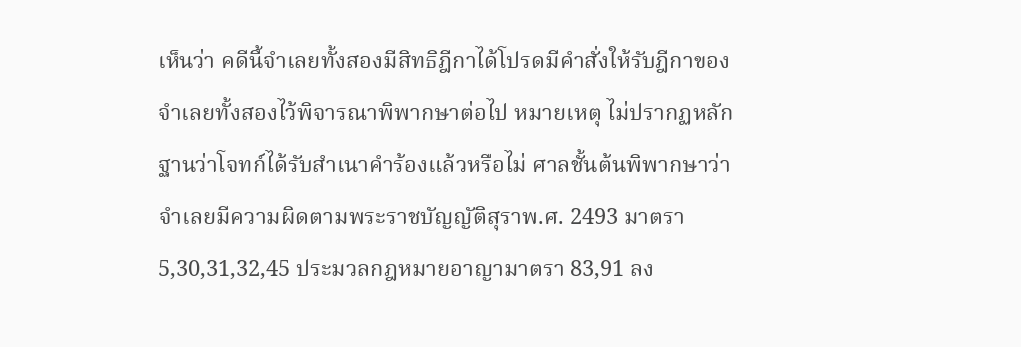เห็นว่า คดีนี้จำเลยทั้งสองมีสิทธิฎีกาได้โปรดมีคำสั่งให้รับฎีกาของจำเลยทั้งสองไว้พิจารณาพิพากษาต่อไป หมายเหตุ ไม่ปรากฏหลักฐานว่าโจทก์ได้รับสำเนาคำร้องแล้วหรือไม่ ศาลชั้นต้นพิพากษาว่า จำเลยมีความผิดตามพระราชบัญญัติสุราพ.ศ. 2493 มาตรา 5,30,31,32,45 ประมวลกฎหมายอาญามาตรา 83,91 ลง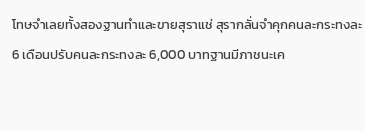โทษจำเลยทั้งสองฐานทำและขายสุราแช่ สุรากลั่นจำคุกคนละกระทงละ 6 เดือนปรับคนละกระทงละ 6,000 บาทฐานมีภาชนะเค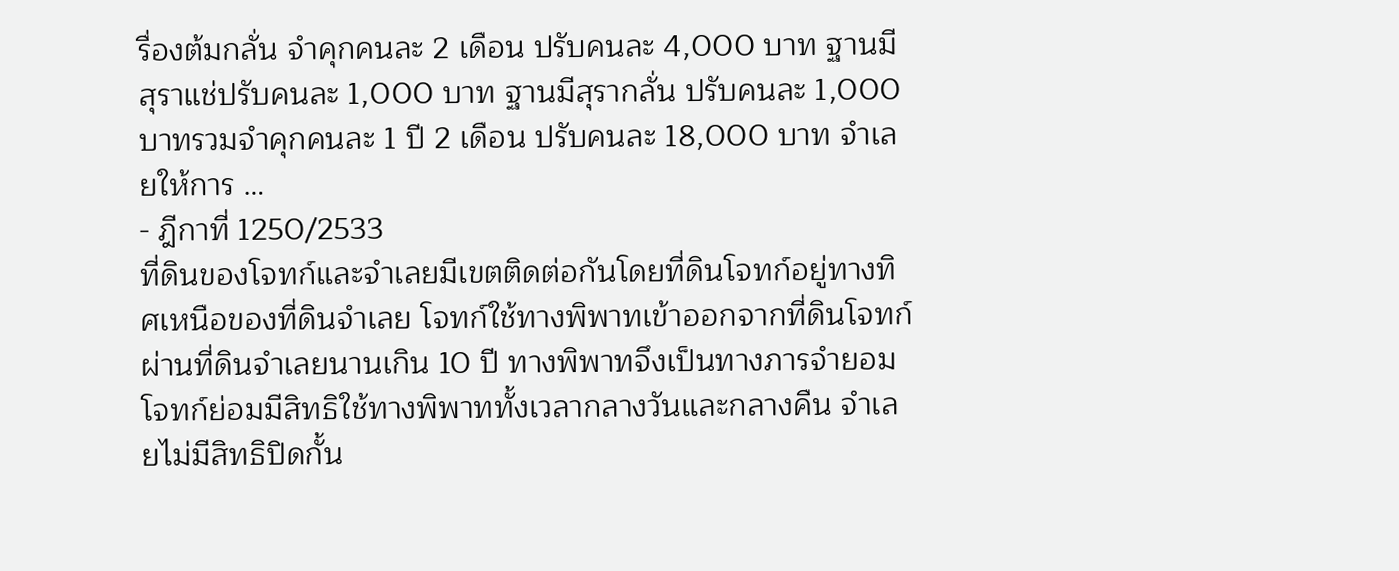รื่องต้มกลั่น จำคุกคนละ 2 เดือน ปรับคนละ 4,000 บาท ฐานมีสุราแช่ปรับคนละ 1,000 บาท ฐานมีสุรากลั่น ปรับคนละ 1,000 บาทรวมจำคุกคนละ 1 ปี 2 เดือน ปรับคนละ 18,000 บาท จำเลยให้การ …
- ฎีกาที่ 1250/2533
ที่ดินของโจทก์และจำเลยมีเขตติดต่อกันโดยที่ดินโจทก์อยู่ทางทิศเหนือของที่ดินจำเลย โจทก์ใช้ทางพิพาทเข้าออกจากที่ดินโจทก์ผ่านที่ดินจำเลยนานเกิน 10 ปี ทางพิพาทจึงเป็นทางภารจำยอมโจทก์ย่อมมีสิทธิใช้ทางพิพาททั้งเวลากลางวันและกลางคืน จำเลยไม่มีสิทธิปิดกั้น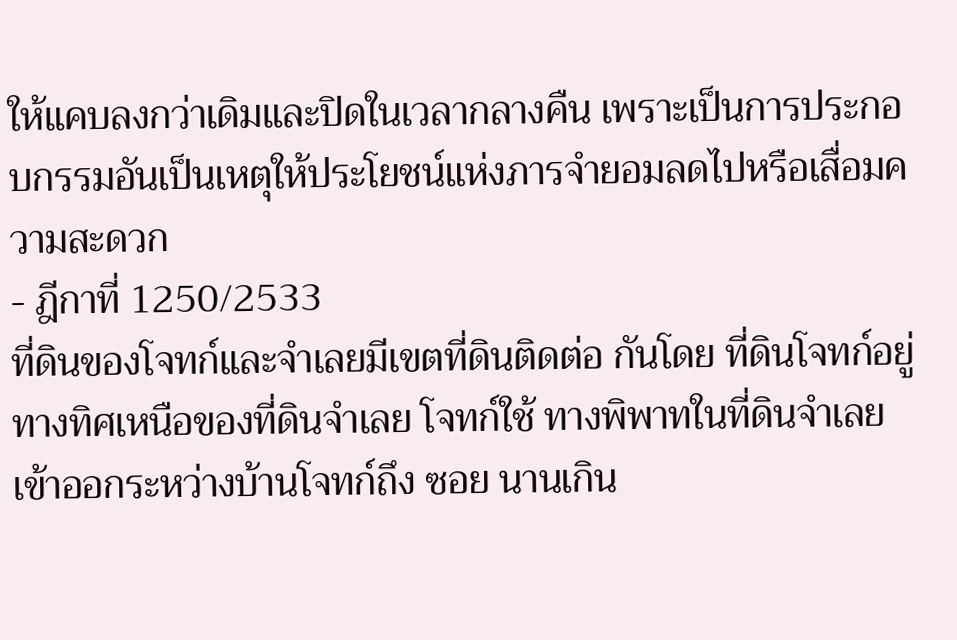ให้แคบลงกว่าเดิมและปิดในเวลากลางคืน เพราะเป็นการประกอบกรรมอันเป็นเหตุให้ประโยชน์แห่งภารจำยอมลดไปหรือเสื่อมความสะดวก
- ฎีกาที่ 1250/2533
ที่ดินของโจทก์และจำเลยมีเขตที่ดินติดต่อ กันโดย ที่ดินโจทก์อยู่ทางทิศเหนือของที่ดินจำเลย โจทก์ใช้ ทางพิพาทในที่ดินจำเลยเข้าออกระหว่างบ้านโจทก์ถึง ซอย นานเกิน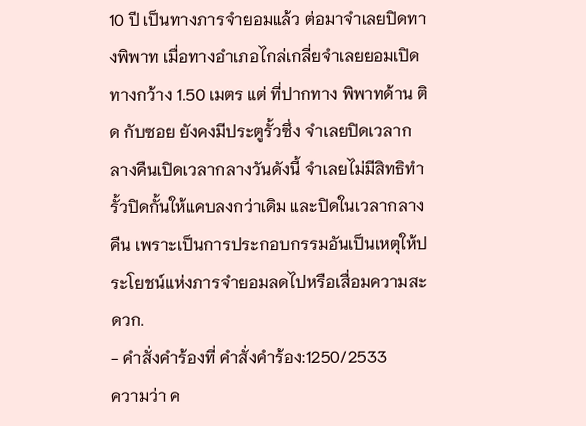10 ปี เป็นทางภารจำยอมแล้ว ต่อมาจำเลยปิดทางพิพาท เมื่อทางอำเภอไกล่เกลี่ยจำเลยยอมเปิดทางกว้าง 1.50 เมตร แต่ ที่ปากทาง พิพาทด้าน ติด กับซอย ยังคงมีประตูรั้วซึ่ง จำเลยปิดเวลากลางคืนเปิดเวลากลางวันดังนี้ จำเลยไม่มีสิทธิทำรั้วปิดกั้นให้แคบลงกว่าเดิม และปิดในเวลากลางคืน เพราะเป็นการประกอบกรรมอันเป็นเหตุให้ประโยชน์แห่งภารจำยอมลดไปหรือเสื่อมความสะดวก.
- คำสั่งคำร้องที่ คำสั่งคำร้อง:1250/2533
ความว่า ค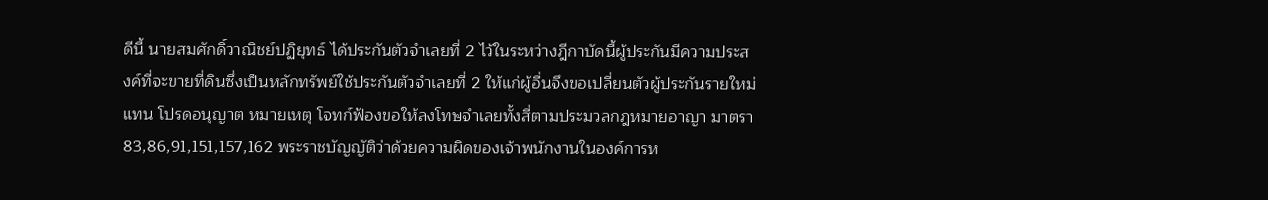ดีนี้ นายสมศักดิ์วาณิชย์ปฏิยุทธ์ ได้ประกันตัวจำเลยที่ 2 ไว้ในระหว่างฎีกาบัดนี้ผู้ประกันมีความประสงค์ที่จะขายที่ดินซึ่งเป็นหลักทรัพย์ใช้ประกันตัวจำเลยที่ 2 ให้แก่ผู้อื่นจึงขอเปลี่ยนตัวผู้ประกันรายใหม่แทน โปรดอนุญาต หมายเหตุ โจทก์ฟ้องขอให้ลงโทษจำเลยทั้งสี่ตามประมวลกฎหมายอาญา มาตรา 83,86,91,151,157,162 พระราชบัญญัติว่าด้วยความผิดของเจ้าพนักงานในองค์การห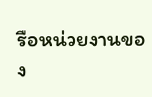รือหน่วยงานของ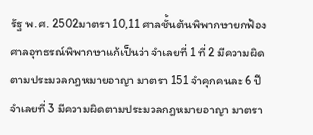รัฐ พ.ศ. 2502มาตรา 10,11 ศาลชั้นต้นพิพากษายกฟ้อง ศาลอุทธรณ์พิพากษาแก้เป็นว่า จำเลยที่ 1 ที่ 2 มีความผิดตามประมวลกฎหมายอาญา มาตรา 151 จำคุกคนละ 6 ปี จำเลยที่ 3 มีความผิดตามประมวลกฎหมายอาญา มาตรา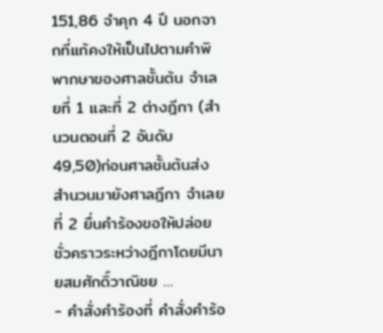151,86 จำคุก 4 ปี นอกจากที่แก้คงให้เป็นไปตามคำพิพากษาของศาลชั้นต้น จำเลยที่ 1 และที่ 2 ต่างฎีกา (สำนวนตอนที่ 2 อันดับ 49,50)ก่อนศาลชั้นต้นส่งสำนวนมายังศาลฎีกา จำเลยที่ 2 ยื่นคำร้องขอให้ปล่อยชั่วคราวระหว่างฎีกาโดยมีนายสมศักดิ์วาณิชย …
- คำสั่งคำร้องที่ คำสั่งคำร้อ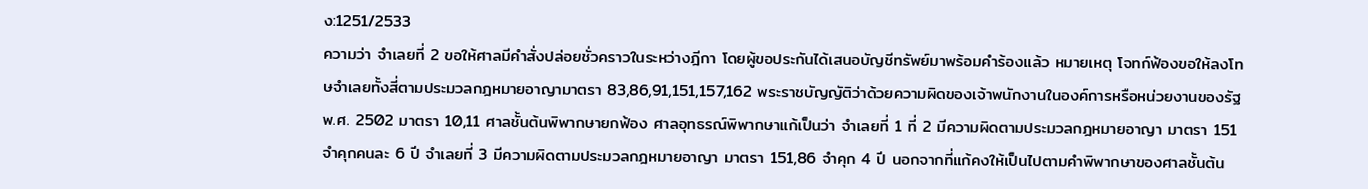ง:1251/2533
ความว่า จำเลยที่ 2 ขอให้ศาลมีคำสั่งปล่อยชั่วคราวในระหว่างฎีกา โดยผู้ขอประกันได้เสนอบัญชีทรัพย์มาพร้อมคำร้องแล้ว หมายเหตุ โจทก์ฟ้องขอให้ลงโทษจำเลยทั้งสี่ตามประมวลกฎหมายอาญามาตรา 83,86,91,151,157,162 พระราชบัญญัติว่าด้วยความผิดของเจ้าพนักงานในองค์การหรือหน่วยงานของรัฐ พ.ศ. 2502 มาตรา 10,11 ศาลชั้นต้นพิพากษายกฟ้อง ศาลอุทธรณ์พิพากษาแก้เป็นว่า จำเลยที่ 1 ที่ 2 มีความผิดตามประมวลกฎหมายอาญา มาตรา 151 จำคุกคนละ 6 ปี จำเลยที่ 3 มีความผิดตามประมวลกฎหมายอาญา มาตรา 151,86 จำคุก 4 ปี นอกจากที่แก้คงให้เป็นไปตามคำพิพากษาของศาลชั้นต้น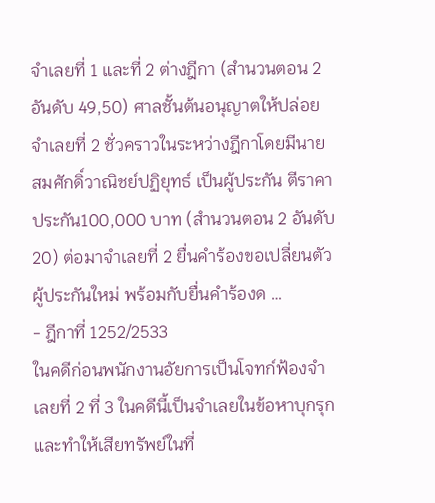จำเลยที่ 1 และที่ 2 ต่างฎีกา (สำนวนตอน 2 อันดับ 49,50) ศาลชั้นต้นอนุญาตให้ปล่อยจำเลยที่ 2 ชั่วคราวในระหว่างฎีกาโดยมีนายสมศักดิ์วาณิชย์ปฏิยุทธ์ เป็นผู้ประกัน ตีราคาประกัน100,000 บาท (สำนวนตอน 2 อันดับ 20) ต่อมาจำเลยที่ 2 ยื่นคำร้องขอเปลี่ยนตัวผู้ประกันใหม่ พร้อมกับยื่นคำร้องด …
- ฎีกาที่ 1252/2533
ในคดีก่อนพนักงานอัยการเป็นโจทก์ฟ้องจำเลยที่ 2 ที่ 3 ในคดีนี้เป็นจำเลยในข้อหาบุกรุกและทำให้เสียทรัพย์ในที่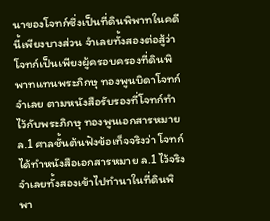นาของโจทก์ซึ่งเป็นที่ดินพิพาทในคดีนี้เพียงบางส่วน จำเลยทั้งสองต่อสู้ว่าโจทก์เป็นเพียงผู้ครอบครองที่ดินพิพาทแทนพระภิกษุ ทองพูนบิดาโจทก์จำเลย ตามหนังสือรับรองที่โจทก์ทำไว้กับพระภิกษุ ทองพูนเอกสารหมาย ล.1 ศาลชั้นต้นฟังข้อเท็จจริงว่า โจทก์ได้ทำหนังสือเอกสารหมาย ล.1 ไว้จริง จำเลยทั้งสองเข้าไปทำนาในที่ดินพิพา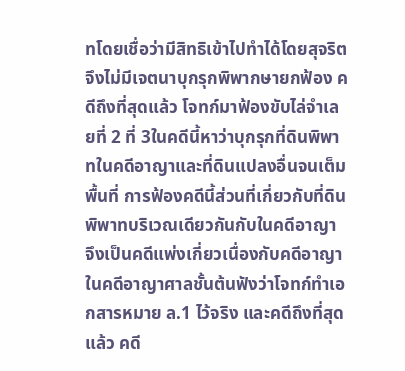ทโดยเชื่อว่ามีสิทธิเข้าไปทำได้โดยสุจริต จึงไม่มีเจตนาบุกรุกพิพากษายกฟ้อง คดีถึงที่สุดแล้ว โจทก์มาฟ้องขับไล่จำเลยที่ 2 ที่ 3ในคดีนี้หาว่าบุกรุกที่ดินพิพาทในคดีอาญาและที่ดินแปลงอื่นจนเต็มพื้นที่ การฟ้องคดีนี้ส่วนที่เกี่ยวกับที่ดินพิพาทบริเวณเดียวกันกับในคดีอาญา จึงเป็นคดีแพ่งเกี่ยวเนื่องกับคดีอาญาในคดีอาญาศาลชั้นต้นฟังว่าโจทก์ทำเอกสารหมาย ล.1 ไว้จริง และคดีถึงที่สุดแล้ว คดี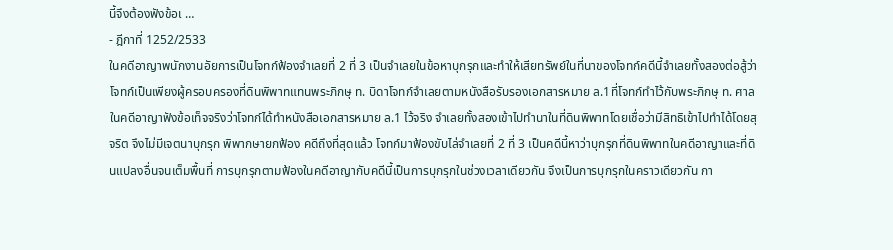นี้จึงต้องฟังข้อเ …
- ฎีกาที่ 1252/2533
ในคดีอาญาพนักงานอัยการเป็นโจทก์ฟ้องจำเลยที่ 2 ที่ 3 เป็นจำเลยในข้อหาบุกรุกและทำให้เสียทรัพย์ในที่นาของโจทก์คดีนี้จำเลยทั้งสองต่อสู้ว่าโจทก์เป็นเพียงผู้ครอบครองที่ดินพิพาทแทนพระภิกษุ ท. บิดาโจทก์จำเลยตามหนังสือรับรองเอกสารหมาย ล.1ที่โจทก์ทำไว้กับพระภิกษุ ท. ศาลในคดีอาญาฟังข้อเท็จจริงว่าโจทก์ได้ทำหนังสือเอกสารหมาย ล.1 ไว้จริง จำเลยทั้งสองเข้าไปทำนาในที่ดินพิพาทโดยเชื่อว่ามีสิทธิเข้าไปทำได้โดยสุจริต จึงไม่มีเจตนาบุกรุก พิพากษายกฟ้อง คดีถึงที่สุดแล้ว โจทก์มาฟ้องขับไล่จำเลยที่ 2 ที่ 3 เป็นคดีนี้หาว่าบุกรุกที่ดินพิพาทในคดีอาญาและที่ดินแปลงอื่นจนเต็มพื้นที่ การบุกรุกตามฟ้องในคดีอาญากับคดีนี้เป็นการบุกรุกในช่วงเวลาเดียวกัน จึงเป็นการบุกรุกในคราวเดียวกัน กา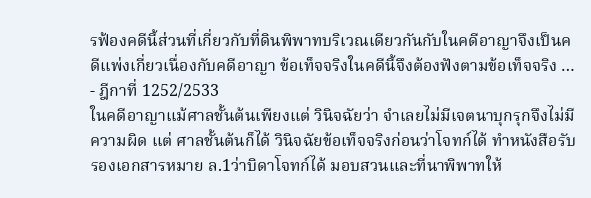รฟ้องคดีนี้ส่วนที่เกี่ยวกับที่ดินพิพาทบริเวณเดียวกันกับในคดีอาญาจึงเป็นคดีแพ่งเกี่ยวเนื่องกับคดีอาญา ข้อเท็จจริงในคดีนี้จึงต้องฟังตามข้อเท็จจริง …
- ฎีกาที่ 1252/2533
ในคดีอาญาแม้ศาลชั้นต้นเพียงแต่ วินิจฉัยว่า จำเลยไม่มีเจตนาบุกรุกจึงไม่มีความผิด แต่ ศาลชั้นต้นก็ได้ วินิจฉัยข้อเท็จจริงก่อนว่าโจทก์ได้ ทำหนังสือรับรองเอกสารหมาย ล.1ว่าบิดาโจทก์ได้ มอบสวนและที่นาพิพาทให้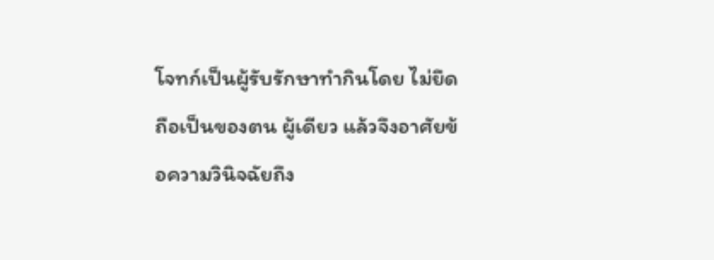โจทก์เป็นผู้รับรักษาทำกินโดย ไม่ยึดถือเป็นของตน ผู้เดียว แล้วจึงอาศัยข้อความวินิจฉัยถึง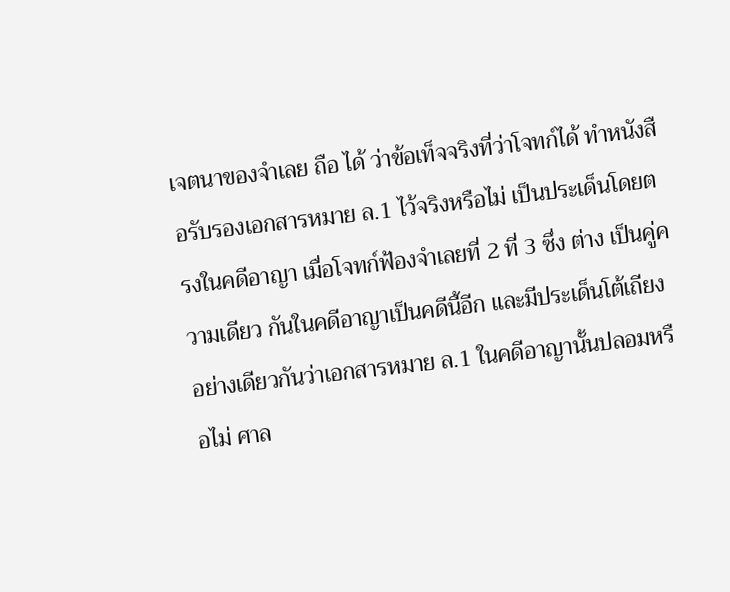เจตนาของจำเลย ถือ ได้ ว่าข้อเท็จจริงที่ว่าโจทก์ได้ ทำหนังสือรับรองเอกสารหมาย ล.1 ไว้จริงหรือไม่ เป็นประเด็นโดยตรงในคดีอาญา เมื่อโจทก์ฟ้องจำเลยที่ 2 ที่ 3 ซึ่ง ต่าง เป็นคู่ความเดียว กันในคดีอาญาเป็นคดีนี้อีก และมีประเด็นโต้เถียง อย่างเดียวกันว่าเอกสารหมาย ล.1 ในคดีอาญานั้นปลอมหรือไม่ ศาล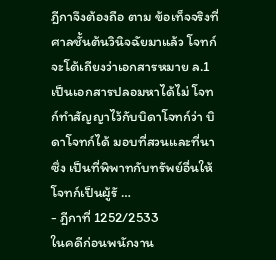ฎีกาจึงต้องถือ ตาม ข้อเท็จจริงที่ศาลชั้นต้นวินิจฉัยมาแล้ว โจทก์จะโต้เถียงว่าเอกสารหมาย ล.1 เป็นเอกสารปลอมหาได้ไม่ โจทก์ทำสัญญาไว้กับบิดาโจทก์ว่า บิดาโจทก์ได้ มอบที่สวนและที่นา ซึ่ง เป็นที่พิพาทกับทรัพย์อื่นให้โจทก์เป็นผู้รั …
- ฎีกาที่ 1252/2533
ในคดีก่อนพนักงาน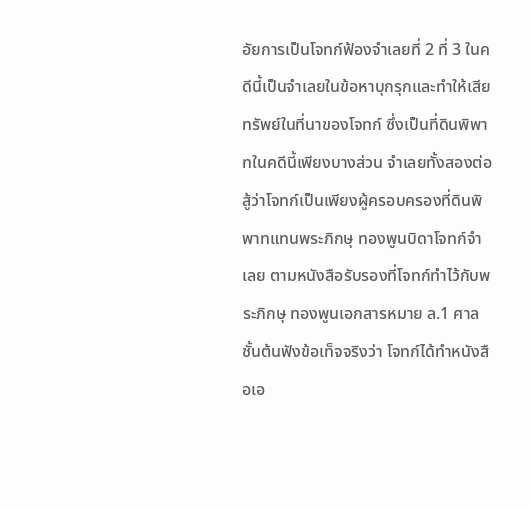อัยการเป็นโจทก์ฟ้องจำเลยที่ 2 ที่ 3 ในคดีนี้เป็นจำเลยในข้อหาบุกรุกและทำให้เสียทรัพย์ในที่นาของโจทก์ ซึ่งเป็นที่ดินพิพาทในคดีนี้เพียงบางส่วน จำเลยทั้งสองต่อสู้ว่าโจทก์เป็นเพียงผู้ครอบครองที่ดินพิพาทแทนพระภิกษุ ทองพูนบิดาโจทก์จำเลย ตามหนังสือรับรองที่โจทก์ทำไว้กับพระภิกษุ ทองพูนเอกสารหมาย ล.1 ศาลชั้นต้นฟังข้อเท็จจริงว่า โจทก์ได้ทำหนังสือเอ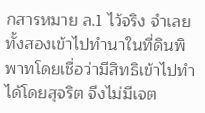กสารหมาย ล.1 ไว้จริง จำเลยทั้งสองเข้าไปทำนาในที่ดินพิพาทโดยเชื่อว่ามีสิทธิเข้าไปทำได้โดยสุจริต จึงไม่มีเจต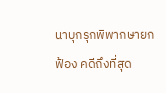นาบุกรุกพิพากษายกฟ้อง คดีถึงที่สุด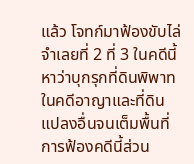แล้ว โจทก์มาฟ้องขับไล่จำเลยที่ 2 ที่ 3 ในคดีนี้หาว่าบุกรุกที่ดินพิพาทในคดีอาญาและที่ดินแปลงอื่นจนเต็มพื้นที่ การฟ้องคดีนี้ส่วน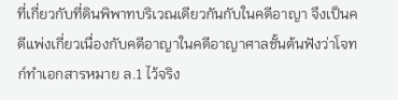ที่เกี่ยวกับที่ดินพิพาทบริเวณเดียวกันกับในคดีอาญา จึงเป็นคดีแพ่งเกี่ยวเนื่องกับคดีอาญาในคดีอาญาศาลชั้นต้นฟังว่าโจทก์ทำเอกสารหมาย ล.1 ไว้จริง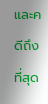และคดีถึงที่สุด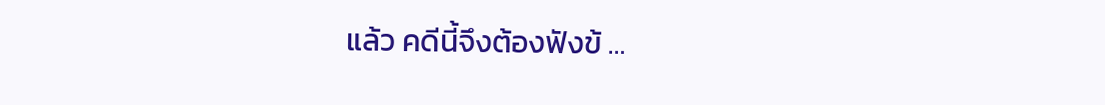แล้ว คดีนี้จึงต้องฟังข้ …